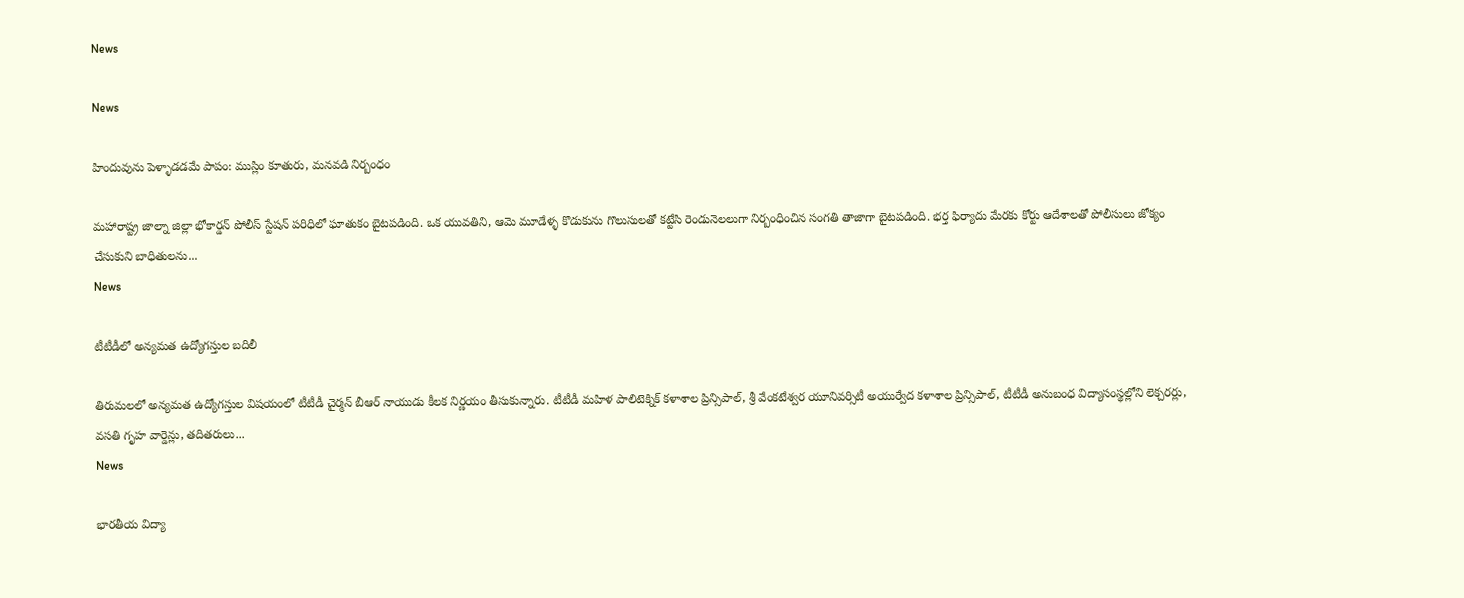News

News

హిందువును పెళ్ళాడడమే పాపం: ముస్లిం కూతురు, మనవడి నిర్బంధం

మహారాష్ట్ర జాల్నా జిల్లా భోకార్డన్ పోలీస్ స్టేషన్ పరిధిలో ఘాతుకం బైటపడింది. ఒక యువతిని, ఆమె మూడేళ్ళ కొడుకును గొలుసులతో కట్టేసి రెండునెలలుగా నిర్బంధించిన సంగతి తాజాగా బైటపడింది. భర్త ఫిర్యాదు మేరకు కోర్టు ఆదేశాలతో పోలీసులు జోక్యం చేసుకుని బాధితులను...
News

టీటీడీలో అన్యమత ఉద్యోగస్తుల బదిలీ

తిరుమలలో అన్యమత ఉద్యోగస్తుల విషయంలో టీటీడీ చైర్మన్ బీఆర్ నాయుడు కీలక నిర్ణయం తీసుకున్నారు. టీటీడీ మహిళ‌ పాలిటెక్నిక్ కళాశాల ప్రిన్సిపాల్, శ్రీ వేంకటేశ్వర యూనివర్సిటీ అయుర్వేద కళాశాల ప్రిన్సిపాల్, టీటీడీ అనుబంధ విద్యాసంస్థల్లోని లెక్చరర్లు, వసతి గృహ వార్డెన్లు, తదితరులు...
News

భారతీయ విద్యా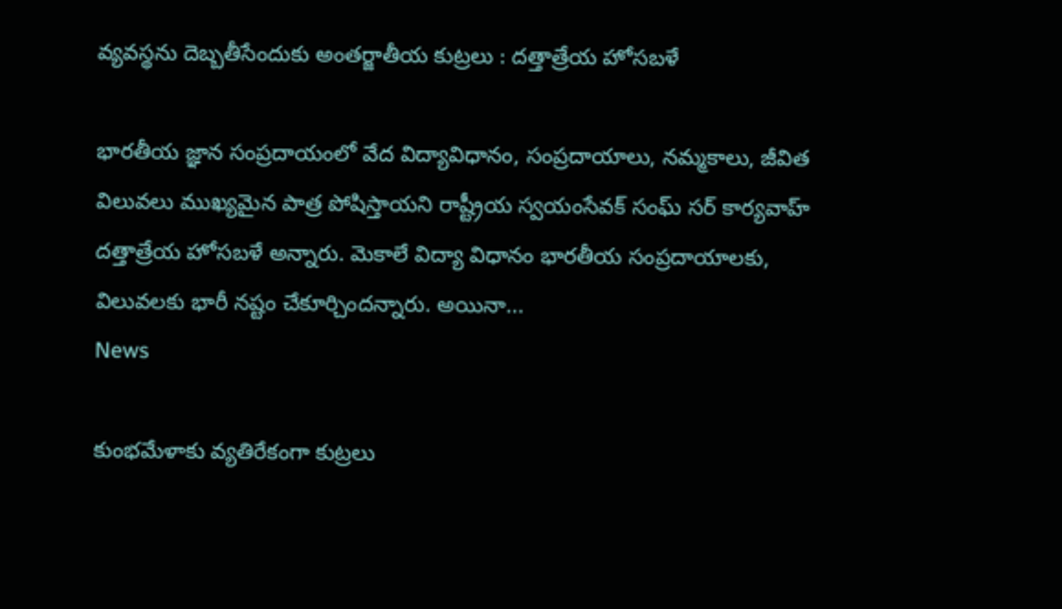వ్యవస్థను దెబ్బతీసేందుకు అంతర్జాతీయ కుట్రలు : దత్తాత్రేయ హోసబళే

భారతీయ జ్ఞాన సంప్రదాయంలో వేద విద్యావిధానం, సంప్రదాయాలు, నమ్మకాలు, జీవిత విలువలు ముఖ్యమైన పాత్ర పోషిస్తాయని రాష్ట్రీయ స్వయంసేవక్ సంఘ్ సర్ కార్యవాహ్ దత్తాత్రేయ హోసబళే అన్నారు. మెకాలే విద్యా విధానం భారతీయ సంప్రదాయాలకు, విలువలకు భారీ నష్టం చేకూర్చిందన్నారు. అయినా...
News

కుంభమేళాకు వ్యతిరేకంగా కుట్రలు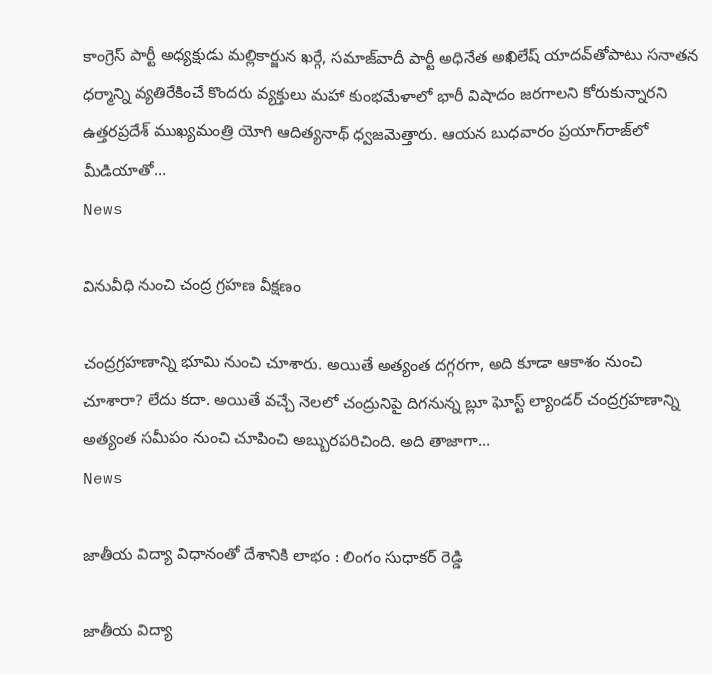కాంగ్రెస్‌ పార్టీ అధ్యక్షుడు మల్లికార్జున ఖర్గే, సమాజ్‌వాదీ పార్టీ అధినేత అఖిలేష్‌ యాదవ్‌తోపాటు సనాతన ధర్మాన్ని వ్యతిరేకించే కొందరు వ్యక్తులు మహా కుంభమేళాలో భారీ విషాదం జరగాలని కోరుకున్నారని ఉత్తరప్రదేశ్‌ ముఖ్యమంత్రి యోగి ఆదిత్యనాథ్‌ ధ్వజమెత్తారు. ఆయన బుధవారం ప్రయాగ్‌రాజ్‌లో మీడియాతో...
News

వినువీధి నుంచి చంద్ర గ్రహణ వీక్షణం

చంద్రగ్రహణాన్ని భూమి నుంచి చూశారు. అయితే అత్యంత దగ్గరగా, అది కూడా ఆకాశం నుంచి చూశారా? లేదు కదా. అయితే వచ్చే నెలలో చంద్రునిపై దిగనున్న బ్లూ ఘోస్ట్‌ ల్యాండర్‌ చంద్రగ్రహణాన్ని అత్యంత సమీపం నుంచి చూపించి అబ్బురపరిచింది. అది తాజాగా...
News

జాతీయ విద్యా విధానంతో దేశానికి లాభం : లింగం సుధాకర్ రెడ్డి

జాతీయ విద్యా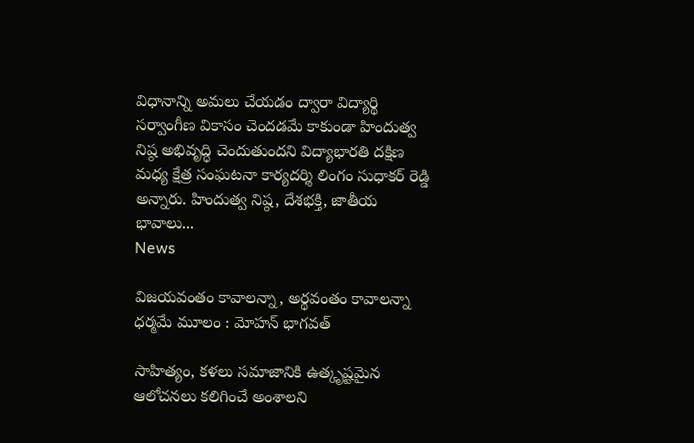విధానాన్ని అమలు చేయడం ద్వారా విద్యార్థి సర్వాంగీణ వికాసం చెందడమే కాకుండా హిందుత్వ నిష్ఠ అభివృద్ధి చెందుతుందని విద్యాభారతి దక్షిణ మధ్య క్షేత్ర సంఘటనా కార్యదర్శి లింగం సుధాకర్ రెడ్డి అన్నారు. హిందుత్వ నిష్ఠ, దేశభక్తి, జాతీయ భావాలు...
News

విజయవంతం కావాలన్నా, అర్థవంతం కావాలన్నా ధర్మమే మూలం : మోహన్ భాగవత్

సాహిత్యం, కళలు సమాజానికి ఉత్కృష్టమైన ఆలోచనలు కలిగించే అంశాలని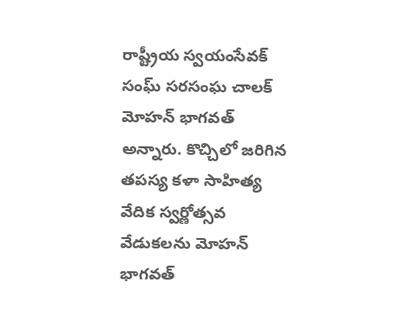రాష్ట్రీయ స్వయంసేవక్ సంఘ్ సరసంఘ చాలక్ మోహన్ భాగవత్ అన్నారు. కొచ్చిలో జరిగిన తపస్య కళా సాహిత్య వేదిక స్వర్ణోత్సవ వేడుకలను మోహన్ భాగవత్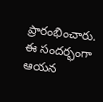ప్రారంభించారు. ఈ సందర్భంగా ఆయన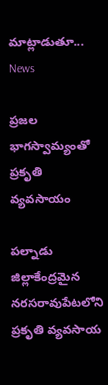మాట్లాడుతూ...
News

ప్రజల భాగస్వామ్యంతో ప్రకృతి వ్యవసాయం

పల్నాడు జిల్లాకేంద్రమైన నరసరావుపేటలోని ప్రకృతి వ్యవసాయ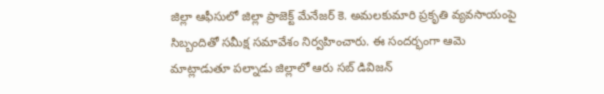జిల్లా ఆఫీసులో జిల్లా ప్రాజెక్ట్ మేనేజర్ కె. అమలకుమారి ప్రకృతి వ్యవసాయంపై సిబ్బందితో సమీక్ష సమావేశం నిర్వహించారు. ఈ సందర్భంగా ఆమె మాట్లాడుతూ పల్నాడు జిల్లాలో ఆరు సబ్ డివిజన్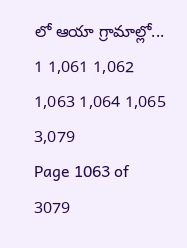లో ఆయా గ్రామాల్లో...
1 1,061 1,062 1,063 1,064 1,065 3,079
Page 1063 of 3079